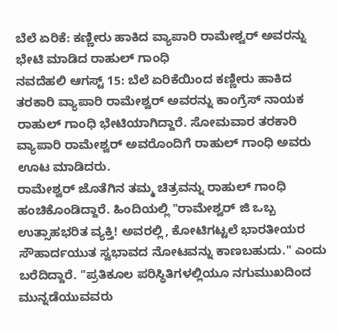ಬೆಲೆ ಏರಿಕೆ: ಕಣ್ಣೀರು ಹಾಕಿದ ವ್ಯಾಪಾರಿ ರಾಮೇಶ್ವರ್ ಅವರನ್ನು ಭೇಟಿ ಮಾಡಿದ ರಾಹುಲ್ ಗಾಂಧಿ
ನವದೆಹಲಿ ಆಗಸ್ಟ್ 15: ಬೆಲೆ ಏರಿಕೆಯಿಂದ ಕಣ್ಣೀರು ಹಾಕಿದ ತರಕಾರಿ ವ್ಯಾಪಾರಿ ರಾಮೇಶ್ವರ್ ಅವರನ್ನು ಕಾಂಗ್ರೆಸ್ ನಾಯಕ ರಾಹುಲ್ ಗಾಂಧಿ ಭೇಟಿಯಾಗಿದ್ದಾರೆ. ಸೋಮವಾರ ತರಕಾರಿ ವ್ಯಾಪಾರಿ ರಾಮೇಶ್ವರ್ ಅವರೊಂದಿಗೆ ರಾಹುಲ್ ಗಾಂಧಿ ಅವರು ಊಟ ಮಾಡಿದರು.
ರಾಮೇಶ್ವರ್ ಜೊತೆಗಿನ ತಮ್ಮ ಚಿತ್ರವನ್ನು ರಾಹುಲ್ ಗಾಂಧಿ ಹಂಚಿಕೊಂಡಿದ್ದಾರೆ. ಹಿಂದಿಯಲ್ಲಿ "ರಾಮೇಶ್ವರ್ ಜಿ ಒಬ್ಬ ಉತ್ಸಾಹಭರಿತ ವ್ಯಕ್ತಿ! ಅವರಲ್ಲಿ, ಕೋಟಿಗಟ್ಟಲೆ ಭಾರತೀಯರ ಸೌಹಾರ್ದಯುತ ಸ್ವಭಾವದ ನೋಟವನ್ನು ಕಾಣಬಹುದು." ಎಂದು ಬರೆದಿದ್ದಾರೆ. "ಪ್ರತಿಕೂಲ ಪರಿಸ್ಥಿತಿಗಳಲ್ಲಿಯೂ ನಗುಮುಖದಿಂದ ಮುನ್ನಡೆಯುವವರು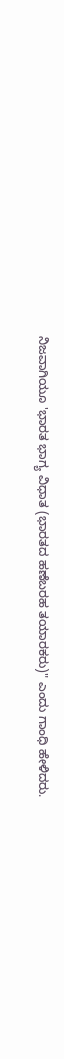ನಿಜವಾಗಿಯೂ 'ಭಾರತ ಭಾಗ್ಯ ವಿಧಾತ (ಭಾರತದ ಹಣೆಬರಹ ತಯಾರಕರು)" ಎಂದು ಗಾಂಧಿ ಹೇಳಿದರು.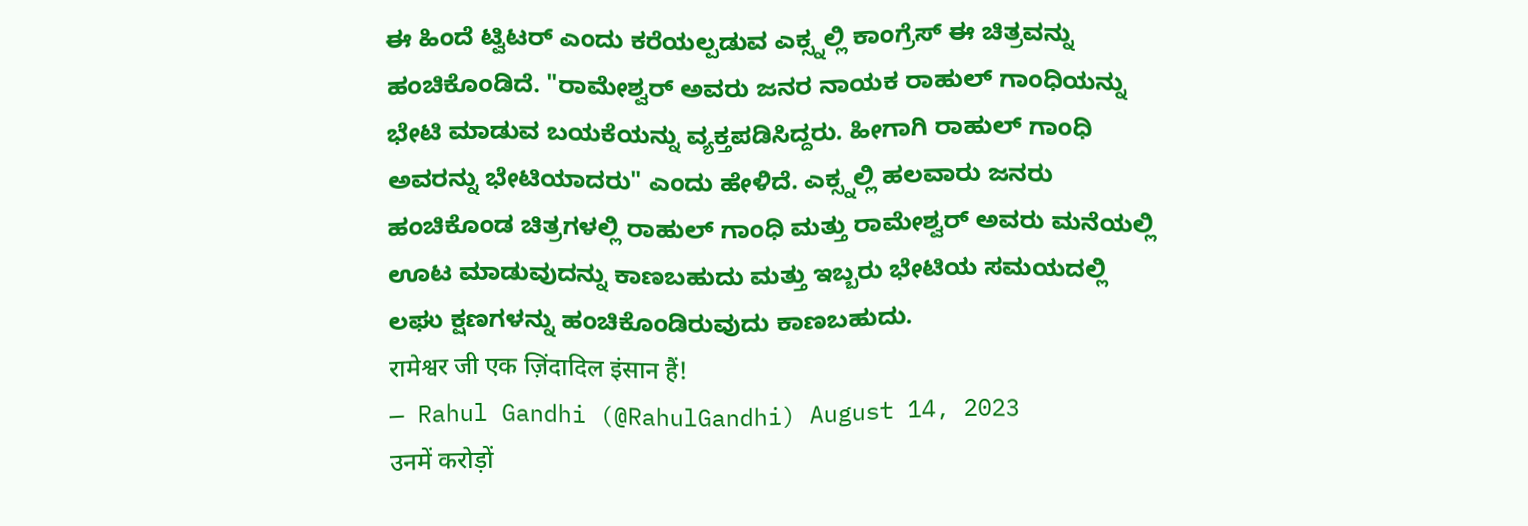ಈ ಹಿಂದೆ ಟ್ವಿಟರ್ ಎಂದು ಕರೆಯಲ್ಪಡುವ ಎಕ್ಸ್ನಲ್ಲಿ ಕಾಂಗ್ರೆಸ್ ಈ ಚಿತ್ರವನ್ನು ಹಂಚಿಕೊಂಡಿದೆ. "ರಾಮೇಶ್ವರ್ ಅವರು ಜನರ ನಾಯಕ ರಾಹುಲ್ ಗಾಂಧಿಯನ್ನು ಭೇಟಿ ಮಾಡುವ ಬಯಕೆಯನ್ನು ವ್ಯಕ್ತಪಡಿಸಿದ್ದರು. ಹೀಗಾಗಿ ರಾಹುಲ್ ಗಾಂಧಿ ಅವರನ್ನು ಭೇಟಿಯಾದರು" ಎಂದು ಹೇಳಿದೆ. ಎಕ್ಸ್ನಲ್ಲಿ ಹಲವಾರು ಜನರು ಹಂಚಿಕೊಂಡ ಚಿತ್ರಗಳಲ್ಲಿ ರಾಹುಲ್ ಗಾಂಧಿ ಮತ್ತು ರಾಮೇಶ್ವರ್ ಅವರು ಮನೆಯಲ್ಲಿ ಊಟ ಮಾಡುವುದನ್ನು ಕಾಣಬಹುದು ಮತ್ತು ಇಬ್ಬರು ಭೇಟಿಯ ಸಮಯದಲ್ಲಿ ಲಘು ಕ್ಷಣಗಳನ್ನು ಹಂಚಿಕೊಂಡಿರುವುದು ಕಾಣಬಹುದು.
रामेश्वर जी एक ज़िंदादिल इंसान हैं!
— Rahul Gandhi (@RahulGandhi) August 14, 2023
उनमें करोड़ों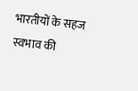भारतीयों के सहज स्वभाव की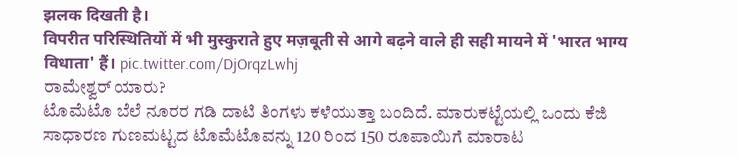झलक दिखती है।
विपरीत परिस्थितियों में भी मुस्कुराते हुए मज़बूती से आगे बढ़ने वाले ही सही मायने में 'भारत भाग्य विधाता' हैं। pic.twitter.com/DjOrqzLwhj
ರಾಮೇಶ್ವರ್ ಯಾರು?
ಟೊಮೆಟೊ ಬೆಲೆ ನೂರರ ಗಡಿ ದಾಟಿ ತಿಂಗಳು ಕಳೆಯುತ್ತಾ ಬಂದಿದೆ. ಮಾರುಕಟ್ಟೆಯಲ್ಲಿ ಒಂದು ಕೆಜಿ ಸಾಧಾರಣ ಗುಣಮಟ್ಟದ ಟೊಮೆಟೊವನ್ನು 120 ರಿಂದ 150 ರೂಪಾಯಿಗೆ ಮಾರಾಟ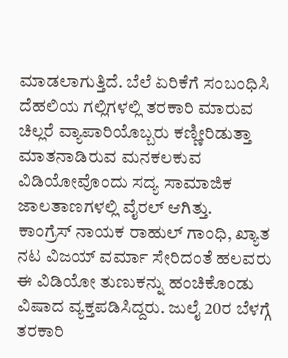ಮಾಡಲಾಗುತ್ತಿದೆ. ಬೆಲೆ ಏರಿಕೆಗೆ ಸಂಬಂಧಿಸಿ ದೆಹಲಿಯ ಗಲ್ಲಿಗಳಲ್ಲಿ ತರಕಾರಿ ಮಾರುವ ಚಿಲ್ಲರೆ ವ್ಯಾಪಾರಿಯೊಬ್ಬರು ಕಣ್ಣೀರಿಡುತ್ತಾ ಮಾತನಾಡಿರುವ ಮನಕಲಕುವ ವಿಡಿಯೋವೊಂದು ಸದ್ಯ ಸಾಮಾಜಿಕ ಜಾಲತಾಣಗಳಲ್ಲಿ ವೈರಲ್ ಆಗಿತ್ತು.
ಕಾಂಗ್ರೆಸ್ ನಾಯಕ ರಾಹುಲ್ ಗಾಂಧಿ, ಖ್ಯಾತ ನಟ ವಿಜಯ್ ವರ್ಮಾ ಸೇರಿದಂತೆ ಹಲವರು ಈ ವಿಡಿಯೋ ತುಣುಕನ್ನು ಹಂಚಿಕೊಂಡು ವಿಷಾದ ವ್ಯಕ್ತಪಡಿಸಿದ್ದರು. ಜುಲೈ 20ರ ಬೆಳಗ್ಗೆ ತರಕಾರಿ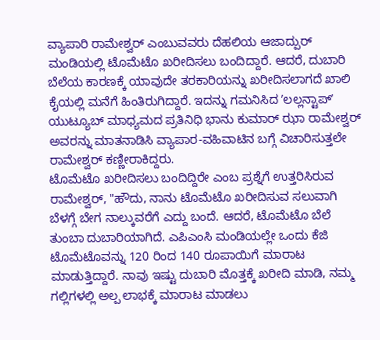ವ್ಯಾಪಾರಿ ರಾಮೇಶ್ವರ್ ಎಂಬುವವರು ದೆಹಲಿಯ ಆಜಾದ್ಪುರ್ ಮಂಡಿಯಲ್ಲಿ ಟೊಮೆಟೊ ಖರೀದಿಸಲು ಬಂದಿದ್ದಾರೆ. ಆದರೆ, ದುಬಾರಿ ಬೆಲೆಯ ಕಾರಣಕ್ಕೆ ಯಾವುದೇ ತರಕಾರಿಯನ್ನು ಖರೀದಿಸಲಾಗದೆ ಖಾಲಿ ಕೈಯಲ್ಲಿ ಮನೆಗೆ ಹಿಂತಿರುಗಿದ್ದಾರೆ. ಇದನ್ನು ಗಮನಿಸಿದ ʼಲಲ್ಲನ್ಟಾಪ್ʼ ಯುಟ್ಯೂಬ್ ಮಾಧ್ಯಮದ ಪ್ರತಿನಿಧಿ ಭಾನು ಕುಮಾರ್ ಝಾ ರಾಮೇಶ್ವರ್ ಅವರನ್ನು ಮಾತನಾಡಿಸಿ ವ್ಯಾಪಾರ-ವಹಿವಾಟಿನ ಬಗ್ಗೆ ವಿಚಾರಿಸುತ್ತಲೇ ರಾಮೇಶ್ವರ್ ಕಣ್ಣೀರಾಕಿದ್ದರು.
ಟೊಮೆಟೊ ಖರೀದಿಸಲು ಬಂದಿದ್ದಿರೇ ಎಂಬ ಪ್ರಶ್ನೆಗೆ ಉತ್ತರಿಸಿರುವ ರಾಮೇಶ್ವರ್, "ಹೌದು, ನಾನು ಟೊಮೆಟೊ ಖರೀದಿಸುವ ಸಲುವಾಗಿ ಬೆಳಗ್ಗೆ ಬೇಗ ನಾಲ್ಕುವರೆಗೆ ಎದ್ದು ಬಂದೆ. ಆದರೆ, ಟೊಮೆಟೊ ಬೆಲೆ ತುಂಬಾ ದುಬಾರಿಯಾಗಿದೆ. ಎಪಿಎಂಸಿ ಮಂಡಿಯಲ್ಲೇ ಒಂದು ಕೆಜಿ ಟೊಮೆಟೊವನ್ನು 120 ರಿಂದ 140 ರೂಪಾಯಿಗೆ ಮಾರಾಟ ಮಾಡುತ್ತಿದ್ದಾರೆ. ನಾವು ಇಷ್ಟು ದುಬಾರಿ ಮೊತ್ತಕ್ಕೆ ಖರೀದಿ ಮಾಡಿ, ನಮ್ಮ ಗಲ್ಲಿಗಳಲ್ಲಿ ಅಲ್ಪ ಲಾಭಕ್ಕೆ ಮಾರಾಟ ಮಾಡಲು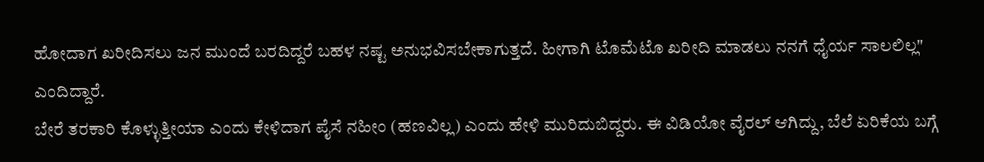ಹೋದಾಗ ಖರೀದಿಸಲು ಜನ ಮುಂದೆ ಬರದಿದ್ದರೆ ಬಹಳ ನಷ್ಟ ಅನುಭವಿಸಬೇಕಾಗುತ್ತದೆ. ಹೀಗಾಗಿ ಟೊಮೆಟೊ ಖರೀದಿ ಮಾಡಲು ನನಗೆ ಧೈರ್ಯ ಸಾಲಲಿಲ್ಲ" ಎಂದಿದ್ದಾರೆ.
ಬೇರೆ ತರಕಾರಿ ಕೊಳ್ಳುತ್ತೀಯಾ ಎಂದು ಕೇಳಿದಾಗ ಪೈಸೆ ನಹೀಂ (ಹಣವಿಲ್ಲ) ಎಂದು ಹೇಳಿ ಮುರಿದುಬಿದ್ದರು. ಈ ವಿಡಿಯೋ ವೈರಲ್ ಆಗಿದ್ದು, ಬೆಲೆ ಏರಿಕೆಯ ಬಗ್ಗೆ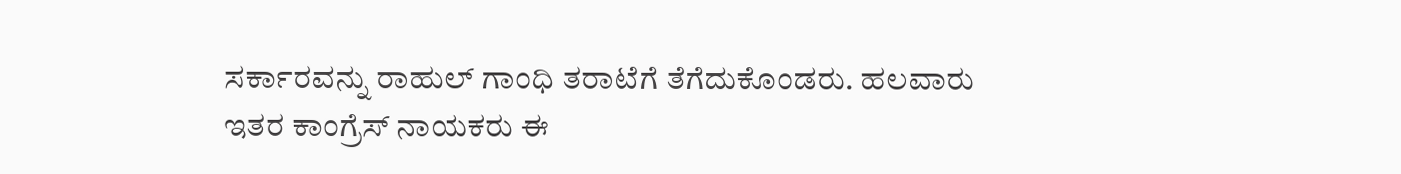ಸರ್ಕಾರವನ್ನು ರಾಹುಲ್ ಗಾಂಧಿ ತರಾಟೆಗೆ ತೆಗೆದುಕೊಂಡರು. ಹಲವಾರು ಇತರ ಕಾಂಗ್ರೆಸ್ ನಾಯಕರು ಈ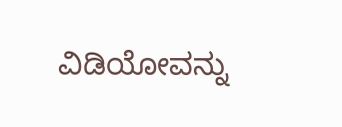ವಿಡಿಯೋವನ್ನು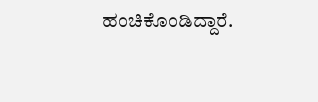ಹಂಚಿಕೊಂಡಿದ್ದಾರೆ.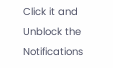Click it and Unblock the Notifications